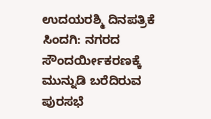ಉದಯರಶ್ಮಿ ದಿನಪತ್ರಿಕೆ
ಸಿಂದಗಿ: ನಗರದ ಸೌಂದರ್ಯೀಕರಣಕ್ಕೆ ಮುನ್ನುಡಿ ಬರೆದಿರುವ ಪುರಸಭೆ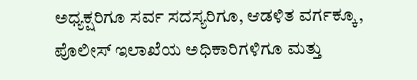ಅಧ್ಯಕ್ಷರಿಗೂ ಸರ್ವ ಸದಸ್ಯರಿಗೂ, ಆಡಳಿತ ವರ್ಗಕ್ಕೂ, ಪೊಲೀಸ್ ಇಲಾಖೆಯ ಅಧಿಕಾರಿಗಳಿಗೂ ಮತ್ತು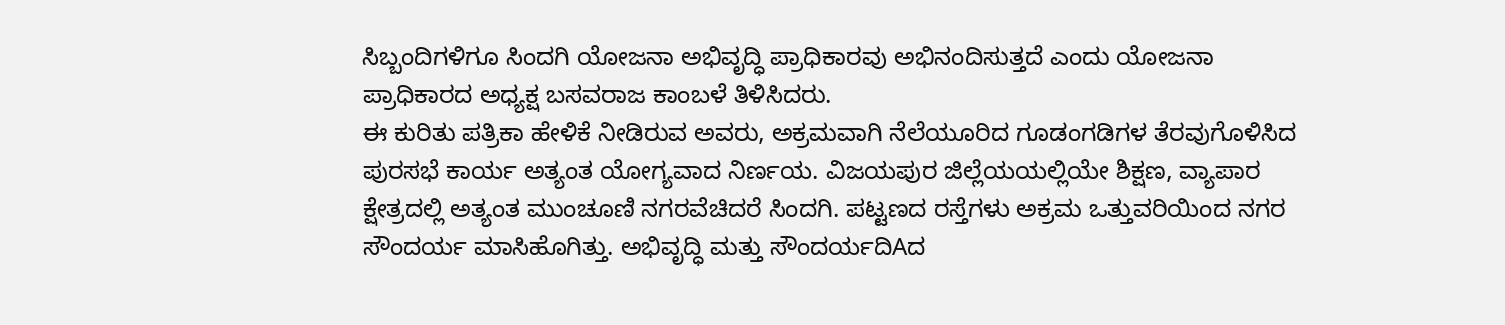ಸಿಬ್ಬಂದಿಗಳಿಗೂ ಸಿಂದಗಿ ಯೋಜನಾ ಅಭಿವೃದ್ಧಿ ಪ್ರಾಧಿಕಾರವು ಅಭಿನಂದಿಸುತ್ತದೆ ಎಂದು ಯೋಜನಾ ಪ್ರಾಧಿಕಾರದ ಅಧ್ಯಕ್ಷ ಬಸವರಾಜ ಕಾಂಬಳೆ ತಿಳಿಸಿದರು.
ಈ ಕುರಿತು ಪತ್ರಿಕಾ ಹೇಳಿಕೆ ನೀಡಿರುವ ಅವರು, ಅಕ್ರಮವಾಗಿ ನೆಲೆಯೂರಿದ ಗೂಡಂಗಡಿಗಳ ತೆರವುಗೊಳಿಸಿದ ಪುರಸಭೆ ಕಾರ್ಯ ಅತ್ಯಂತ ಯೋಗ್ಯವಾದ ನಿರ್ಣಯ. ವಿಜಯಪುರ ಜಿಲ್ಲೆಯಯಲ್ಲಿಯೇ ಶಿಕ್ಷಣ, ವ್ಯಾಪಾರ ಕ್ಷೇತ್ರದಲ್ಲಿ ಅತ್ಯಂತ ಮುಂಚೂಣಿ ನಗರವೆಚಿದರೆ ಸಿಂದಗಿ. ಪಟ್ಟಣದ ರಸ್ತೆಗಳು ಅಕ್ರಮ ಒತ್ತುವರಿಯಿಂದ ನಗರ ಸೌಂದರ್ಯ ಮಾಸಿಹೊಗಿತ್ತು. ಅಭಿವೃದ್ಧಿ ಮತ್ತು ಸೌಂದರ್ಯದಿAದ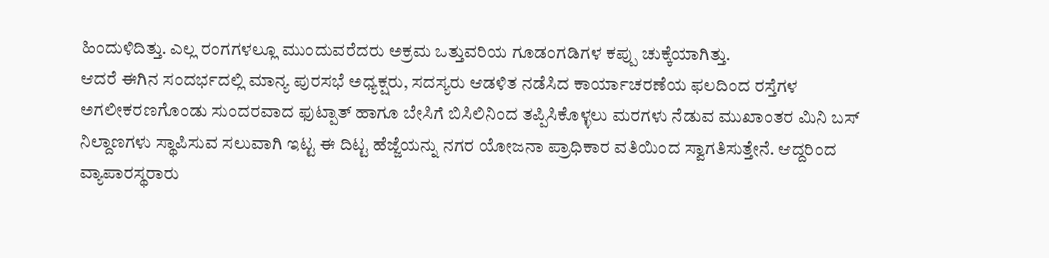ಹಿಂದುಳಿದಿತ್ತು. ಎಲ್ಲ ರಂಗಗಳಲ್ಲೂ ಮುಂದುವರೆದರು ಅಕ್ರಮ ಒತ್ತುವರಿಯ ಗೂಡಂಗಡಿಗಳ ಕಪ್ಪು ಚುಕ್ಕೆಯಾಗಿತ್ತು.
ಆದರೆ ಈಗಿನ ಸಂದರ್ಭದಲ್ಲಿ ಮಾನ್ಯ ಪುರಸಭೆ ಅಧ್ಯಕ್ಷರು, ಸದಸ್ಯರು ಆಡಳಿತ ನಡೆಸಿದ ಕಾರ್ಯಾಚರಣೆಯ ಫಲದಿಂದ ರಸ್ತೆಗಳ ಅಗಲೀಕರಣಗೊಂಡು ಸುಂದರವಾದ ಫುಟ್ಪಾತ್ ಹಾಗೂ ಬೇಸಿಗೆ ಬಿಸಿಲಿನಿಂದ ತಪ್ಪಿಸಿಕೊಳ್ಳಲು ಮರಗಳು ನೆಡುವ ಮುಖಾಂತರ ಮಿನಿ ಬಸ್ ನಿಲ್ದಾಣಗಳು ಸ್ಥಾಪಿಸುವ ಸಲುವಾಗಿ ಇಟ್ಟ ಈ ದಿಟ್ಟ ಹೆಜ್ಜೆಯನ್ನು ನಗರ ಯೋಜನಾ ಪ್ರಾಧಿಕಾರ ವತಿಯಿಂದ ಸ್ವಾಗತಿಸುತ್ತೇನೆ. ಆದ್ದರಿಂದ ವ್ಯಾಪಾರಸ್ಥರಾರು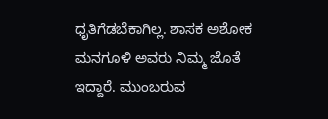ಧೃತಿಗೆಡಬೆಕಾಗಿಲ್ಲ. ಶಾಸಕ ಅಶೋಕ ಮನಗೂಳಿ ಅವರು ನಿಮ್ಮ ಜೊತೆ ಇದ್ದಾರೆ. ಮುಂಬರುವ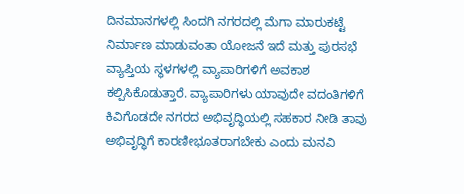ದಿನಮಾನಗಳಲ್ಲಿ ಸಿಂದಗಿ ನಗರದಲ್ಲಿ ಮೆಗಾ ಮಾರುಕಟ್ಟೆ ನಿರ್ಮಾಣ ಮಾಡುವಂತಾ ಯೋಜನೆ ಇದೆ ಮತ್ತು ಪುರಸಭೆ ವ್ಯಾಪ್ತಿಯ ಸ್ಥಳಗಳಲ್ಲಿ ವ್ಯಾಪಾರಿಗಳಿಗೆ ಅವಕಾಶ ಕಲ್ಪಿಸಿಕೊಡುತ್ತಾರೆ. ವ್ಯಾಪಾರಿಗಳು ಯಾವುದೇ ವದಂತಿಗಳಿಗೆ ಕಿವಿಗೊಡದೇ ನಗರದ ಅಭಿವೃದ್ಧಿಯಲ್ಲಿ ಸಹಕಾರ ನೀಡಿ ತಾವು ಅಭಿವೃದ್ಧಿಗೆ ಕಾರಣೀಭೂತರಾಗಬೇಕು ಎಂದು ಮನವಿ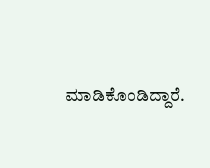ಮಾಡಿಕೊಂಡಿದ್ದಾರೆ.